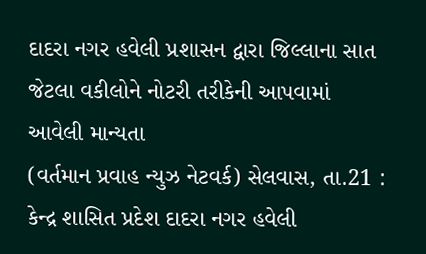દાદરા નગર હવેલી પ્રશાસન દ્વારા જિલ્લાના સાત જેટલા વકીલોને નોટરી તરીકેની આપવામાં આવેલી માન્યતા
(વર્તમાન પ્રવાહ ન્યુઝ નેટવર્ક) સેલવાસ, તા.21 : કેન્દ્ર શાસિત પ્રદેશ દાદરા નગર હવેલી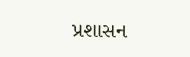પ્રશાસન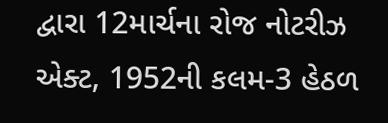દ્વારા 12માર્ચના રોજ નોટરીઝ એક્ટ, 1952ની કલમ-3 હેઠળ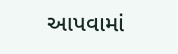આપવામાં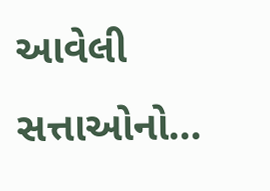આવેલી સત્તાઓનો...